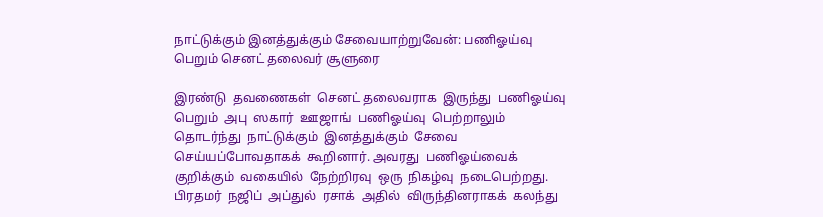நாட்டுக்கும் இனத்துக்கும் சேவையாற்றுவேன்: பணிஓய்வு பெறும் செனட் தலைவர் சூளுரை

இரண்டு  தவணைகள்  செனட் தலைவராக  இருந்து  பணிஓய்வு பெறும்  அபு  ஸகார்  ஊஜாங்  பணிஓய்வு  பெற்றாலும்  தொடர்ந்து  நாட்டுக்கும்  இனத்துக்கும்  சேவை  செய்யப்போவதாகக்  கூறினார். அவரது  பணிஓய்வைக்  குறிக்கும்  வகையில்  நேற்றிரவு  ஒரு  நிகழ்வு  நடைபெற்றது.   பிரதமர்  நஜிப்  அப்துல்  ரசாக்  அதில்  விருந்தினராகக்  கலந்து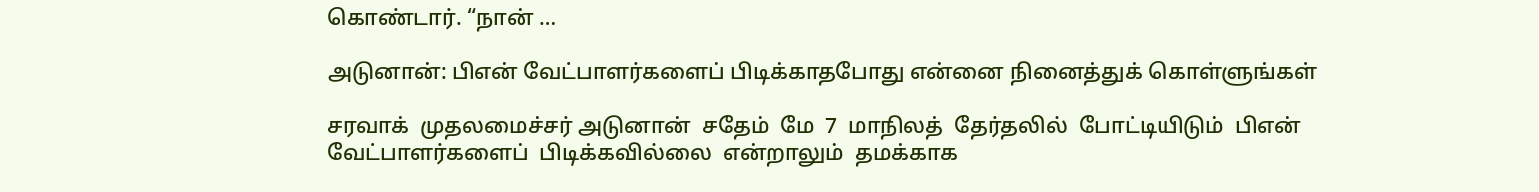கொண்டார். “நான் …

அடுனான்: பிஎன் வேட்பாளர்களைப் பிடிக்காதபோது என்னை நினைத்துக் கொள்ளுங்கள்

சரவாக்  முதலமைச்சர் அடுனான்  சதேம்  மே  7  மாநிலத்  தேர்தலில்  போட்டியிடும்  பிஎன்  வேட்பாளர்களைப்  பிடிக்கவில்லை  என்றாலும்  தமக்காக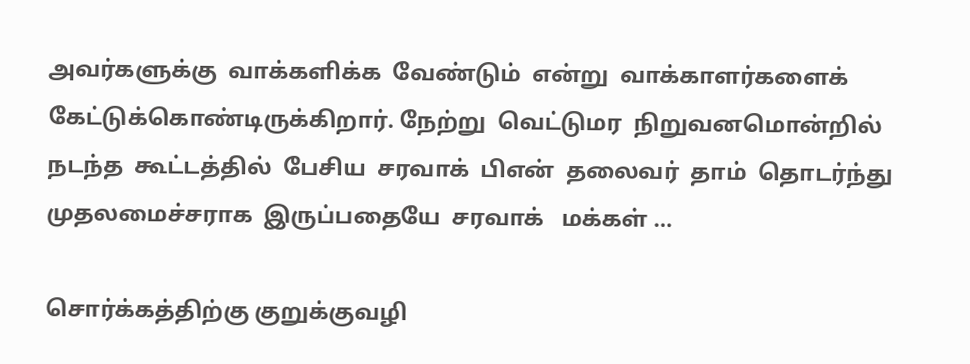அவர்களுக்கு  வாக்களிக்க  வேண்டும்  என்று  வாக்காளர்களைக்  கேட்டுக்கொண்டிருக்கிறார். நேற்று  வெட்டுமர  நிறுவனமொன்றில்  நடந்த  கூட்டத்தில்  பேசிய  சரவாக்  பிஎன்  தலைவர்  தாம்  தொடர்ந்து  முதலமைச்சராக  இருப்பதையே  சரவாக்   மக்கள் …

சொர்க்கத்திற்கு குறுக்குவழி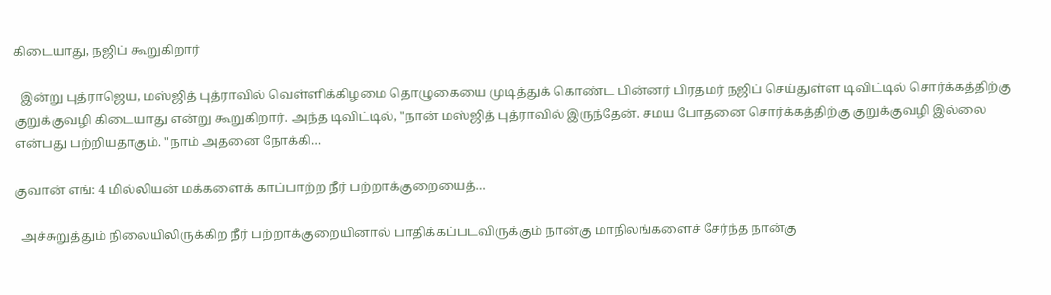கிடையாது, நஜிப் கூறுகிறார்

  இன்று புத்ராஜெய, மஸ்ஜித் புத்ராவில் வெள்ளிக்கிழமை தொழுகையை முடித்துக் கொண்ட பின்னர் பிரதமர் நஜிப் செய்துள்ள டிவிட்டில் சொர்க்கத்திற்கு குறுக்குவழி கிடையாது என்று கூறுகிறார். அந்த டிவிட்டில், "நான் மஸ்ஜித் புத்ராவில் இருந்தேன். சமய போதனை சொர்க்கத்திற்கு குறுக்குவழி இல்லை என்பது பற்றியதாகும். "நாம் அதனை நோக்கி…

குவான் எங்: 4 மில்லியன் மக்களைக் காப்பாற்ற நீர் பற்றாக்குறையைத்…

  அச்சுறுத்தும் நிலையிலிருக்கிற நீர் பற்றாக்குறையினால் பாதிக்கப்படவிருக்கும் நான்கு மாநிலங்களைச் சேர்ந்த நான்கு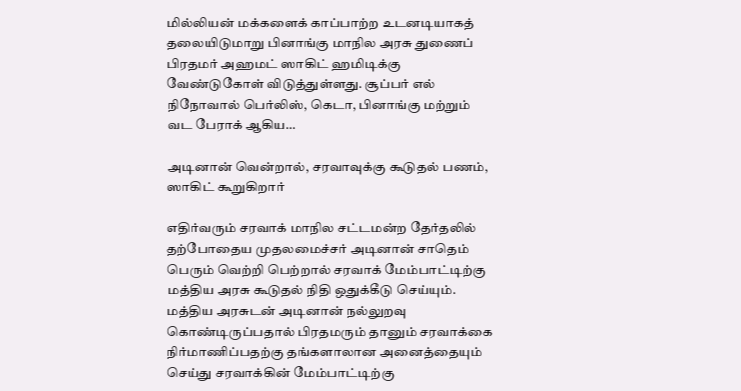மில்லியன் மக்களைக் காப்பாற்ற உடனடியாகத் தலையிடுமாறு பினாங்கு மாநில அரசு துணைப் பிரதமர் அஹமட் ஸாகிட் ஹமிடிக்கு வேண்டுகோள் விடுத்துள்ளது. சூப்பர் எல் நிநோவால் பெர்லிஸ், கெடா, பினாங்கு மற்றும் வட பேராக் ஆகிய…

அடினான் வென்றால், சரவாவுக்கு கூடுதல் பணம், ஸாகிட் கூறுகிறார்

எதிர்வரும் சரவாக் மாநில சட்டமன்ற தேர்தலில் தற்போதைய முதலமைச்சர் அடினான் சாதெம் பெரும் வெற்றி பெற்றால் சரவாக் மேம்பாட்டிற்கு மத்திய அரசு கூடுதல் நிதி ஒதுக்கீடு செய்யும். மத்திய அரசுடன் அடினான் நல்லுறவு கொண்டிருப்பதால் பிரதமரும் தானும் சரவாக்கை நிர்மாணிப்பதற்கு தங்களாலான அனைத்தையும் செய்து சரவாக்கின் மேம்பாட்டிற்கு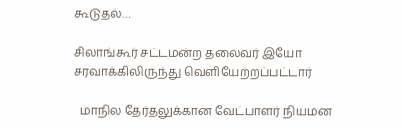கூடுதல்…

சிலாங்கூர் சட்டமன்ற தலைவர் இயோ சரவாக்கிலிருந்து வெளியேற்றப்பட்டார்

  மாநில தேர்தலுக்கான வேட்பாளர் நியமன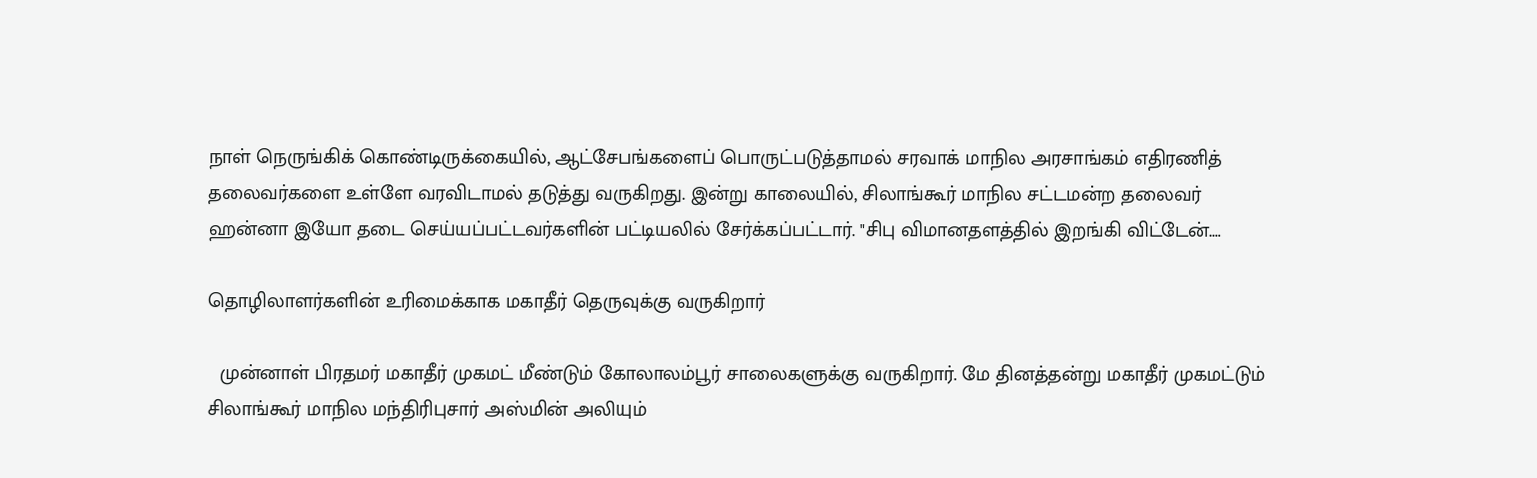நாள் நெருங்கிக் கொண்டிருக்கையில், ஆட்சேபங்களைப் பொருட்படுத்தாமல் சரவாக் மாநில அரசாங்கம் எதிரணித் தலைவர்களை உள்ளே வரவிடாமல் தடுத்து வருகிறது. இன்று காலையில், சிலாங்கூர் மாநில சட்டமன்ற தலைவர் ஹன்னா இயோ தடை செய்யப்பட்டவர்களின் பட்டியலில் சேர்க்கப்பட்டார். "சிபு விமானதளத்தில் இறங்கி விட்டேன்.…

தொழிலாளர்களின் உரிமைக்காக மகாதீர் தெருவுக்கு வருகிறார்

  முன்னாள் பிரதமர் மகாதீர் முகமட் மீண்டும் கோலாலம்பூர் சாலைகளுக்கு வருகிறார். மே தினத்தன்று மகாதீர் முகமட்டும் சிலாங்கூர் மாநில மந்திரிபுசார் அஸ்மின் அலியும்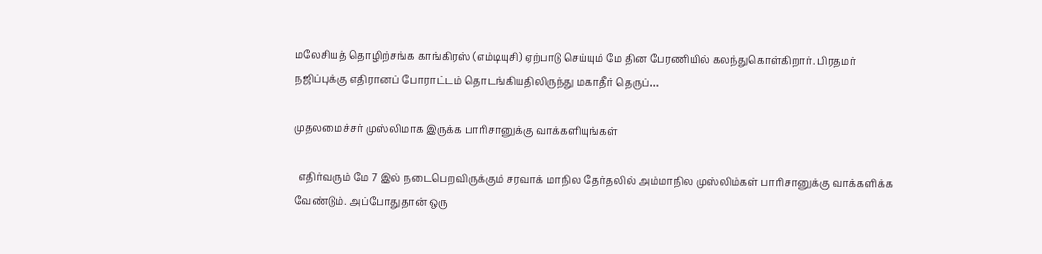மலேசியத் தொழிற்சங்க காங்கிரஸ் (எம்டியுசி) ஏற்பாடு செய்யும் மே தின பேரணியில் கலந்துகொள்கிறார். பிரதமர் நஜிப்புக்கு எதிரானப் போராட்டம் தொடங்கியதிலிருந்து மகாதீர் தெருப்…

முதலமைச்சர் முஸ்லிமாக இருக்க பாரிசானுக்கு வாக்களியுங்கள்

  எதிர்வரும் மே 7 இல் நடைபெறவிருக்கும் சரவாக் மாநில தேர்தலில் அம்மாநில முஸ்லிம்கள் பாரிசானுக்கு வாக்களிக்க வேண்டும். அப்போதுதான் ஒரு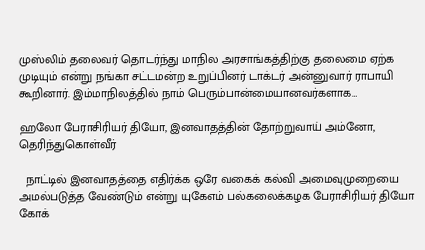முஸ்லிம் தலைவர் தொடர்ந்து மாநில அரசாங்கத்திற்கு தலைமை ஏற்க முடியும் என்று நங்கா சட்டமன்ற உறுப்பினர் டாக்டர் அன்னுவார் ராபாயி கூறினார். இம்மாநிலத்தில் நாம் பெரும்பான்மையானவர்களாக…

ஹலோ பேராசிரியர் தியோ, இனவாதத்தின் தோற்றுவாய் அம்னோ, தெரிந்துகொள்வீர்

  நாட்டில் இனவாதத்தை எதிர்க்க ஒரே வகைக் கல்வி அமைவுமுறையை அமல்படுத்த வேண்டும் என்று யுகேஎம் பல்கலைக்கழக பேராசிரியர் தியோ கோக்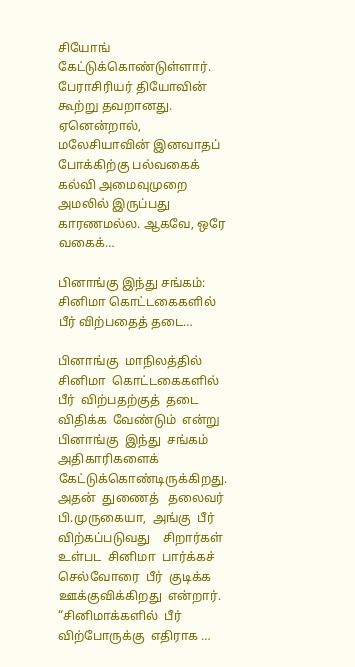சியோங் கேட்டுக்கொண்டுள்ளார். பேராசிரியர் தியோவின் கூற்று தவறானது. ஏனென்றால், மலேசியாவின் இனவாதப் போக்கிற்கு பல்வகைக் கல்வி அமைவுமுறை அமலில் இருப்பது காரணமல்ல. ஆகவே, ஒரே வகைக்…

பினாங்கு இந்து சங்கம்: சினிமா கொட்டகைகளில் பீர் விற்பதைத் தடை…

பினாங்கு  மாநிலத்தில்  சினிமா  கொட்டகைகளில்  பீர்  விற்பதற்குத்  தடை  விதிக்க  வேண்டும்  என்று  பினாங்கு  இந்து  சங்கம்  அதிகாரிகளைக்  கேட்டுக்கொண்டிருக்கிறது. அதன்  துணைத்   தலைவர்  பி.முருகையா,  அங்கு  பீர்  விற்கப்படுவது    சிறார்கள்  உள்பட  சினிமா  பார்க்கச்  செல்வோரை  பீர்  குடிக்க  ஊக்குவிக்கிறது  என்றார். “சினிமாக்களில்  பீர்  விற்போருக்கு  எதிராக …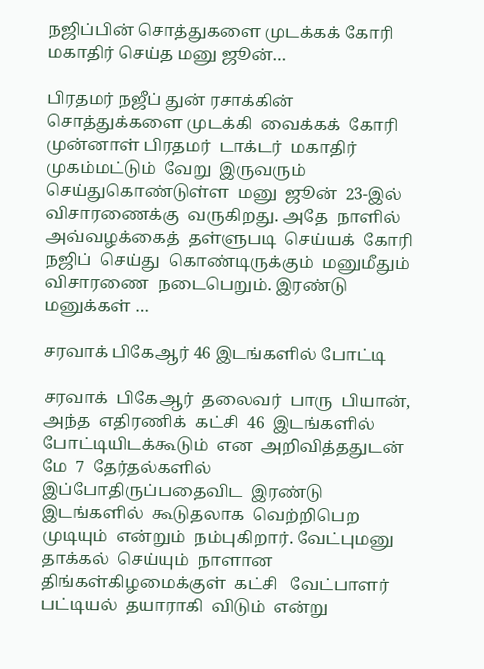நஜிப்பின் சொத்துகளை முடக்கக் கோரி மகாதிர் செய்த மனு ஜூன்…

பிரதமர் நஜீப் துன் ரசாக்கின்  சொத்துக்களை முடக்கி  வைக்கக்  கோரி   முன்னாள் பிரதமர்  டாக்டர்  மகாதிர்  முகம்மட்டும்  வேறு  இருவரும்  செய்துகொண்டுள்ள  மனு  ஜூன்  23-இல்  விசாரணைக்கு  வருகிறது. அதே  நாளில்  அவ்வழக்கைத்  தள்ளுபடி  செய்யக்  கோரி  நஜிப்  செய்து  கொண்டிருக்கும்  மனுமீதும்  விசாரணை  நடைபெறும். இரண்டு  மனுக்கள் …

சரவாக் பிகேஆர் 46 இடங்களில் போட்டி

சரவாக்  பிகேஆர்  தலைவர்  பாரு  பியான், அந்த  எதிரணிக்  கட்சி  46  இடங்களில்  போட்டியிடக்கூடும்  என  அறிவித்ததுடன்  மே  7  தேர்தல்களில்  இப்போதிருப்பதைவிட  இரண்டு  இடங்களில்  கூடுதலாக  வெற்றிபெற  முடியும்  என்றும்  நம்புகிறார். வேட்புமனு  தாக்கல்  செய்யும்  நாளான  திங்கள்கிழமைக்குள்  கட்சி   வேட்பாளர்  பட்டியல்  தயாராகி  விடும்  என்று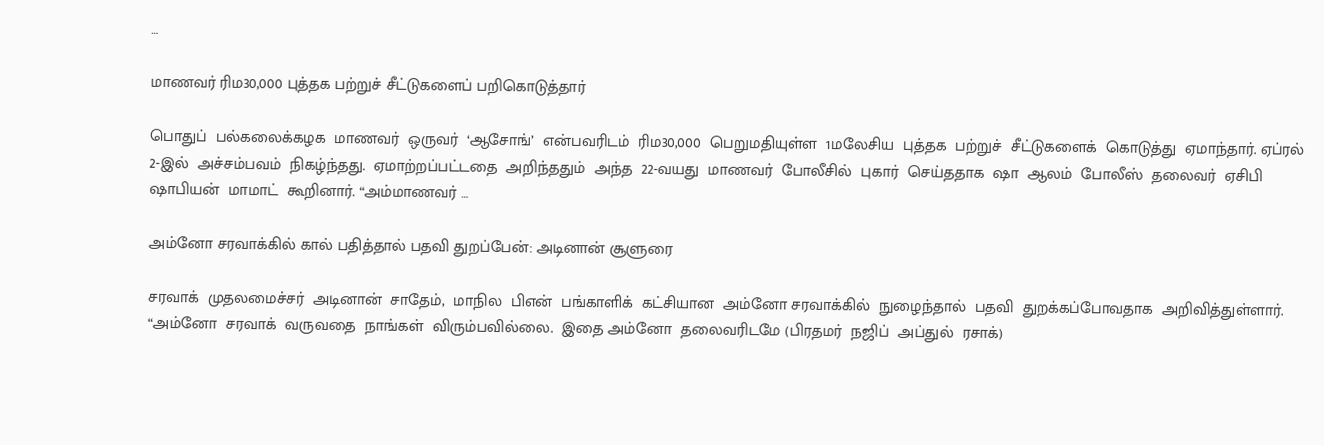…

மாணவர் ரிம30,000 புத்தக பற்றுச் சீட்டுகளைப் பறிகொடுத்தார்

பொதுப்  பல்கலைக்கழக  மாணவர்  ஒருவர்  ‘ஆசோங்’  என்பவரிடம்  ரிம30,000  பெறுமதியுள்ள  1மலேசிய  புத்தக  பற்றுச்  சீட்டுகளைக்  கொடுத்து  ஏமாந்தார். ஏப்ரல்  2-இல்  அச்சம்பவம்  நிகழ்ந்தது.  ஏமாற்றப்பட்டதை  அறிந்ததும்  அந்த  22-வயது  மாணவர்  போலீசில்  புகார்  செய்ததாக  ஷா  ஆலம்  போலீஸ்  தலைவர்  ஏசிபி  ஷாபியன்  மாமாட்  கூறினார். “அம்மாணவர் …

அம்னோ சரவாக்கில் கால் பதித்தால் பதவி துறப்பேன்: அடினான் சூளுரை

சரவாக்  முதலமைச்சர்  அடினான்  சாதேம்,  மாநில  பிஎன்  பங்காளிக்  கட்சியான  அம்னோ சரவாக்கில்  நுழைந்தால்  பதவி  துறக்கப்போவதாக  அறிவித்துள்ளார். “அம்னோ  சரவாக்  வருவதை  நாங்கள்  விரும்பவில்லை.  இதை அம்னோ  தலைவரிடமே (பிரதமர்  நஜிப்  அப்துல்  ரசாக்)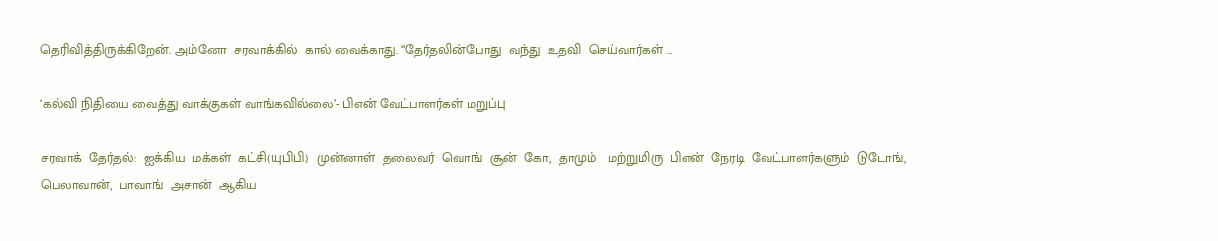தெரிவித்திருக்கிறேன். அம்னோ  சரவாக்கில்  கால் வைக்காது. “தேர்தலின்போது  வந்து  உதவி  செய்வார்கள் …

‘கல்வி நிதியை வைத்து வாக்குகள் வாங்கவில்லை’- பிஎன் வேட்பாளர்கள் மறுப்பு

சரவாக்  தேர்தல்:  ஐக்கிய  மக்கள்  கட்சி(யுபிபி)  முன்னாள்  தலைவர்  வொங்  சூன்  கோ,  தாமும்   மற்றுமிரு  பிஎன்  நேரடி  வேட்பாளர்களும்  டுடோங்,  பெலாவான்,  பாவாங்  அசான்  ஆகிய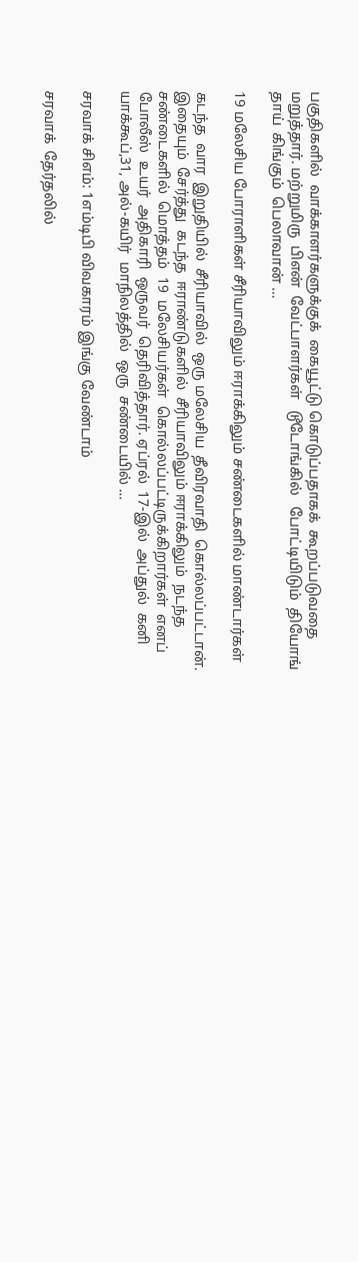பகுதிகளில்  வாக்காளர்களுக்குக்  கையூட்டு கொடுப்பதாகக்  கூறப்படுவதை  மறுத்தார். மற்றுமிரு  பிஎன்  வேட்பாளர்கள்   டூடோங்கில்   போட்டியிடும்  தியோங்  தாய்  கிங்கும்  பெலாவான் …

19 மலேசிய போராளிகள் சீரியாவிலும் ஈராக்கிலும் சண்டைகளில் மாண்டார்கள்

கடந்த  வார  இறுதியில்  சீரியாவில்  ஒரு மலேசிய  தீவிரவாதி  கொல்லப்பட்டான். இதையும்  சேர்த்து  கடந்த  ஈராண்டுகளில்  சீரியாவிலும் ஈராக்கிலும்  நடந்த  சண்டைகளில்  மொத்தம்  19  மலேசியர்கள்  கொல்லப்பட்டிருக்கிறார்கள்  எனப்  போலீஸ்  உயர்  அதிகாரி  ஒருவர்  தெரிவித்தார். ஏப்ரல்  17-இல்  அப்துல்  கனி  யாக்கூப்,31, அல்-கயிர்  மாநிலத்தில்  ஒரு  சண்டையில் …

சரவாக் சிஎம்: 1எம்டிபி விவகாரம் இங்கு வேண்டாம்

சரவாக்  தேர்தலில்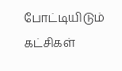போட்டியிடும்  கட்சிகள்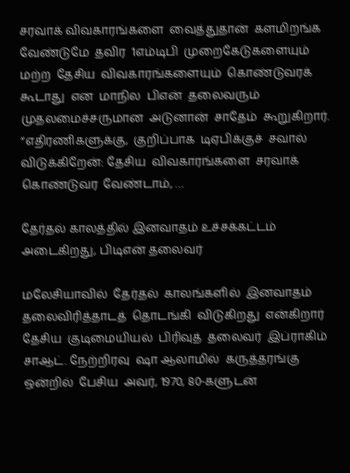சரவாக் விவகாரங்களை  வைத்துதான்  களமிறங்க  வேண்டுமே  தவிர  1எம்டிபி  முறைகேடுகளையும்  மற்ற  தேசிய  விவகாரங்களையும்  கொண்டுவரக்  கூடாது  என  மாநில  பிஎன்  தலைவரும்  முதலமைச்சருமான  அடுனான்  சாதேம்  கூறுகிறார். “எதிரணிகளுக்கு,  குறிப்பாக  டிஏபிக்குச்  சவால்  விடுக்கிறேன்: தேசிய  விவகாரங்களை  சரவாக்  கொண்டுவர  வேண்டாம், …

தேர்தல் காலத்தில் இனவாதம் உச்சக்கட்டம் அடைகிறது, பிடிஎன் தலைவர்

மலேசியாவில்  தேர்தல்  காலங்களில்  இனவாதம்  தலைவிரித்தாடத்  தொடங்கி  விடுகிறது  என்கிறார்  தேசிய  குடிமையியல்  பிரிவுத்  தலைவர்  இப்ராகிம்  சாஆட். நேற்றிரவு  ஷா ஆலாமில்  கருத்தரங்கு  ஒன்றில்  பேசிய  அவர், 1970, 80-களுடன்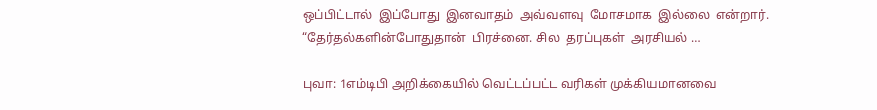ஒப்பிட்டால்  இப்போது  இனவாதம்  அவ்வளவு  மோசமாக  இல்லை  என்றார். “தேர்தல்களின்போதுதான்  பிரச்னை. சில  தரப்புகள்  அரசியல் …

புவா: 1எம்டிபி அறிக்கையில் வெட்டப்பட்ட வரிகள் முக்கியமானவை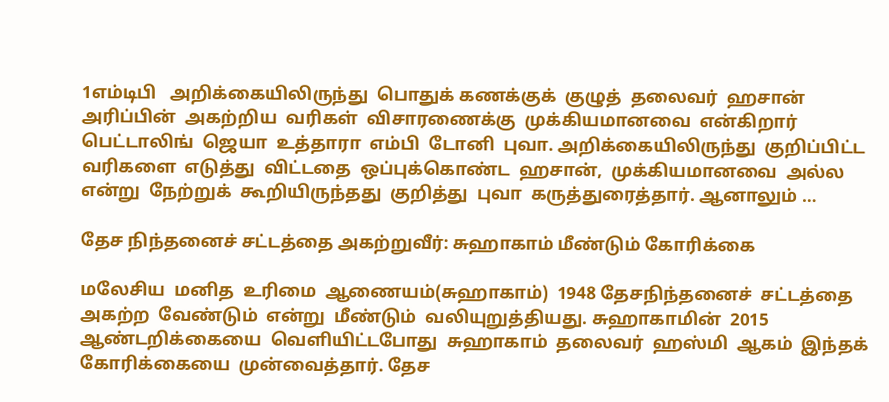1எம்டிபி   அறிக்கையிலிருந்து  பொதுக் கணக்குக்  குழுத்  தலைவர்  ஹசான்  அரிப்பின்  அகற்றிய  வரிகள்  விசாரணைக்கு  முக்கியமானவை  என்கிறார்  பெட்டாலிங்  ஜெயா  உத்தாரா  எம்பி  டோனி  புவா. அறிக்கையிலிருந்து  குறிப்பிட்ட  வரிகளை  எடுத்து  விட்டதை  ஒப்புக்கொண்ட  ஹசான்,  முக்கியமானவை  அல்ல  என்று  நேற்றுக்  கூறியிருந்தது  குறித்து  புவா  கருத்துரைத்தார். ஆனாலும் …

தேச நிந்தனைச் சட்டத்தை அகற்றுவீர்: சுஹாகாம் மீண்டும் கோரிக்கை

மலேசிய  மனித  உரிமை  ஆணையம்(சுஹாகாம்)  1948 தேசநிந்தனைச்  சட்டத்தை  அகற்ற  வேண்டும்  என்று  மீண்டும்  வலியுறுத்தியது. சுஹாகாமின்  2015  ஆண்டறிக்கையை  வெளியிட்டபோது  சுஹாகாம்  தலைவர்  ஹஸ்மி  ஆகம்  இந்தக்  கோரிக்கையை  முன்வைத்தார். தேச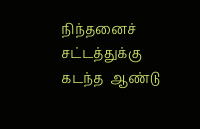நிந்தனைச்  சட்டத்துக்கு  கடந்த  ஆண்டு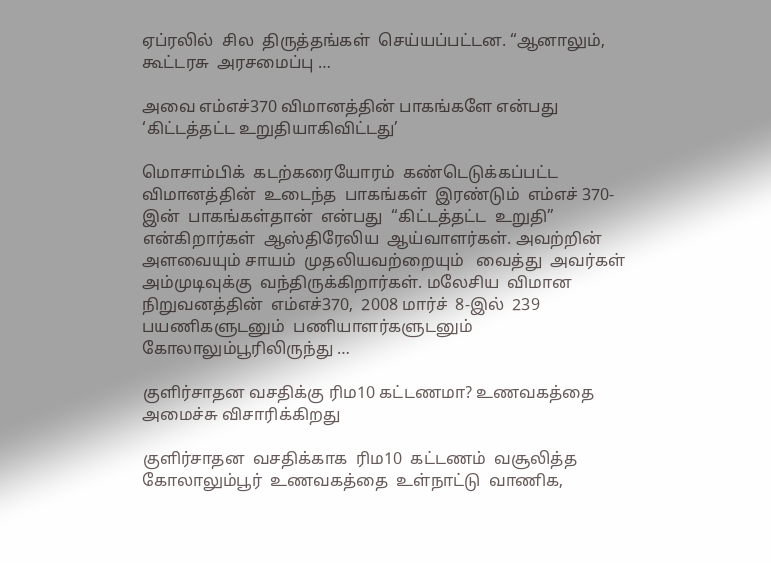ஏப்ரலில்  சில  திருத்தங்கள்  செய்யப்பட்டன. “ஆனாலும்,  கூட்டரசு  அரசமைப்பு …

அவை எம்எச்370 விமானத்தின் பாகங்களே என்பது ‘கிட்டத்தட்ட உறுதியாகிவிட்டது’

மொசாம்பிக்  கடற்கரையோரம்  கண்டெடுக்கப்பட்ட  விமானத்தின்  உடைந்த  பாகங்கள்  இரண்டும்  எம்எச் 370-இன்  பாகங்கள்தான்  என்பது  “கிட்டத்தட்ட  உறுதி”  என்கிறார்கள்  ஆஸ்திரேலிய  ஆய்வாளர்கள். அவற்றின்  அளவையும் சாயம்  முதலியவற்றையும்   வைத்து  அவர்கள்  அம்முடிவுக்கு  வந்திருக்கிறார்கள். மலேசிய  விமான  நிறுவனத்தின்  எம்எச்370,  2008 மார்ச்  8-இல்  239  பயணிகளுடனும்  பணியாளர்களுடனும்  கோலாலும்பூரிலிருந்து …

குளிர்சாதன வசதிக்கு ரிம10 கட்டணமா? உணவகத்தை அமைச்சு விசாரிக்கிறது

குளிர்சாதன  வசதிக்காக  ரிம10  கட்டணம்  வசூலித்த  கோலாலும்பூர்  உணவகத்தை  உள்நாட்டு  வாணிக,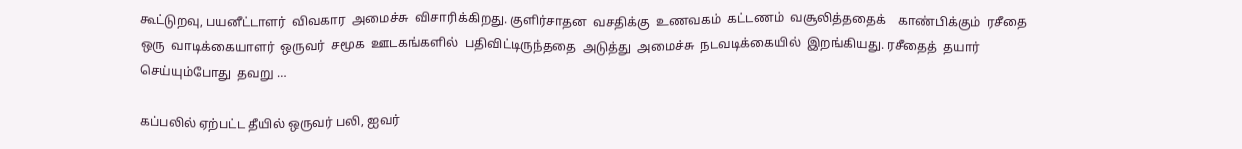கூட்டுறவு, பயனீட்டாளர்  விவகார  அமைச்சு  விசாரிக்கிறது. குளிர்சாதன  வசதிக்கு  உணவகம்  கட்டணம்  வசூலித்ததைக்    காண்பிக்கும்  ரசீதை  ஒரு  வாடிக்கையாளர்  ஒருவர்  சமூக  ஊடகங்களில்  பதிவிட்டிருந்ததை  அடுத்து  அமைச்சு  நடவடிக்கையில்  இறங்கியது. ரசீதைத்  தயார்  செய்யும்போது  தவறு …

கப்பலில் ஏற்பட்ட தீயில் ஒருவர் பலி, ஐவர்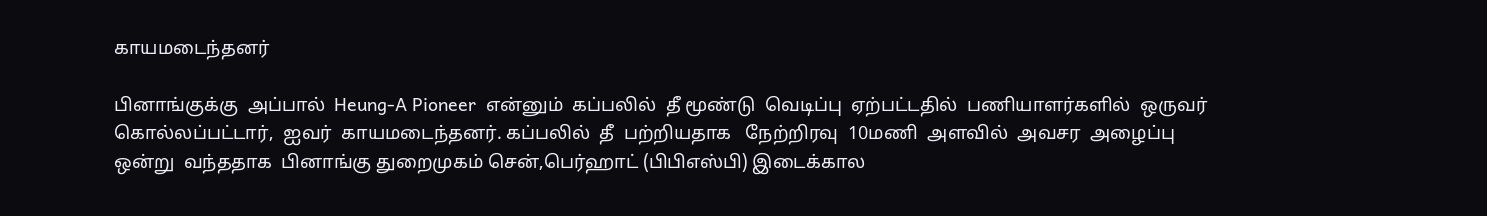காயமடைந்தனர்

பினாங்குக்கு  அப்பால்  Heung-A Pioneer  என்னும்  கப்பலில்  தீ மூண்டு  வெடிப்பு  ஏற்பட்டதில்  பணியாளர்களில்  ஒருவர்  கொல்லப்பட்டார்,  ஐவர்  காயமடைந்தனர். கப்பலில்  தீ  பற்றியதாக   நேற்றிரவு  10மணி  அளவில்  அவசர  அழைப்பு  ஒன்று  வந்ததாக  பினாங்கு துறைமுகம் சென்,பெர்ஹாட் (பிபிஎஸ்பி) இடைக்கால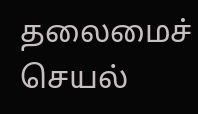தலைமைச்  செயல்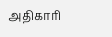அதிகாரி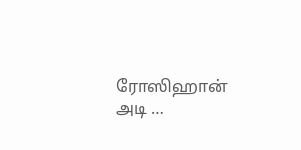ரோஸிஹான்  அடி …